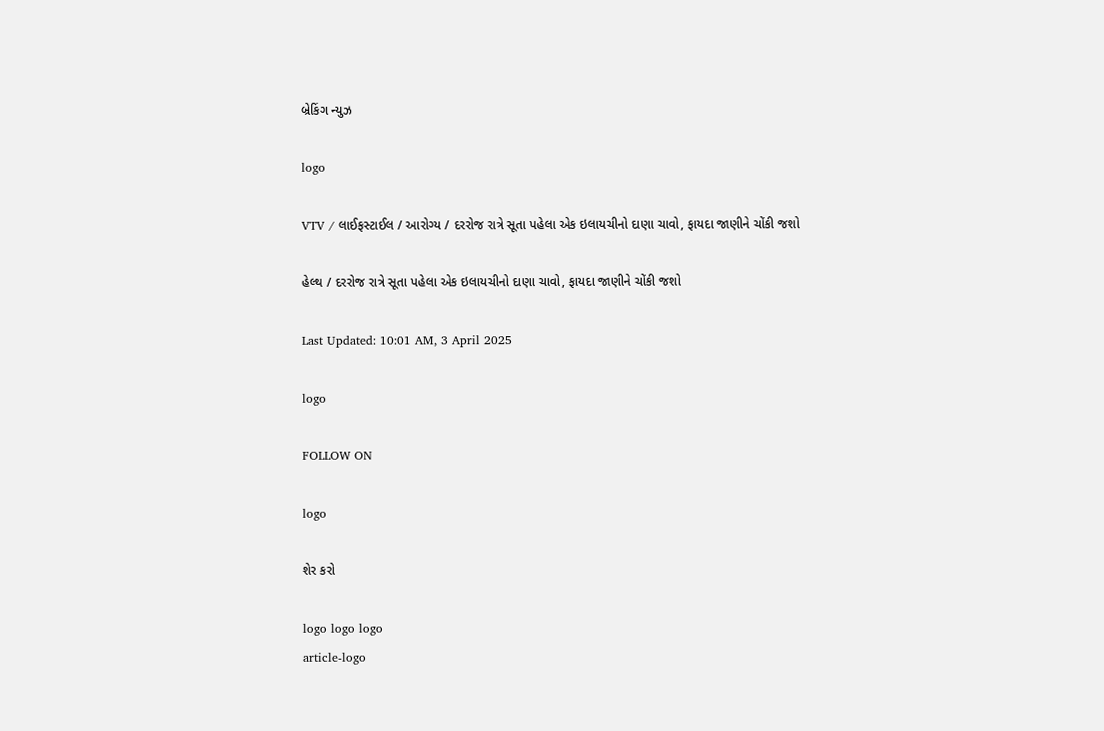બ્રેકિંગ ન્યુઝ

logo

VTV / લાઈફસ્ટાઈલ / આરોગ્ય / દરરોજ રાત્રે સૂતા પહેલા એક ઇલાયચીનો દાણા ચાવો, ફાયદા જાણીને ચોંકી જશો

હેલ્થ / દરરોજ રાત્રે સૂતા પહેલા એક ઇલાયચીનો દાણા ચાવો, ફાયદા જાણીને ચોંકી જશો

Last Updated: 10:01 AM, 3 April 2025

logo

FOLLOW ON

logo

શેર કરો

logo logo logo
article-logo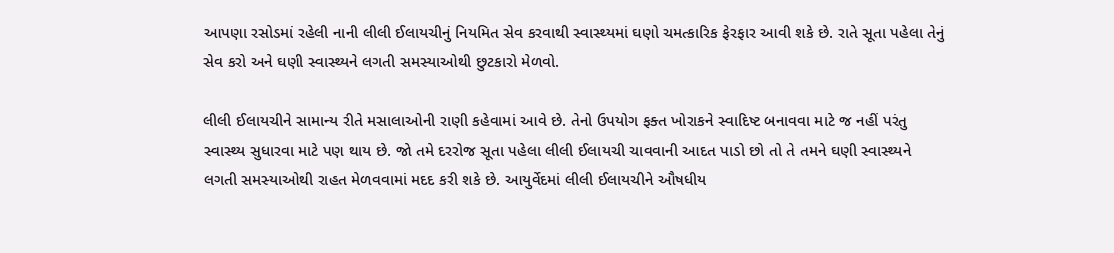આપણા રસોડમાં રહેલી નાની લીલી ઈલાયચીનું નિયમિત સેવ કરવાથી સ્વાસ્થ્યમાં ઘણો ચમત્કારિક ફેરફાર આવી શકે છે. રાતે સૂતા પહેલા તેનું સેવ કરો અને ઘણી સ્વાસ્થ્યને લગતી સમસ્યાઓથી છુટકારો મેળવો.

લીલી ઈલાયચીને સામાન્ય રીતે મસાલાઓની રાણી કહેવામાં આવે છે. તેનો ઉપયોગ ફક્ત ખોરાકને સ્વાદિષ્ટ બનાવવા માટે જ નહીં પરંતુ સ્વાસ્થ્ય સુધારવા માટે પણ થાય છે. જો તમે દરરોજ સૂતા પહેલા લીલી ઈલાયચી ચાવવાની આદત પાડો છો તો તે તમને ઘણી સ્વાસ્થ્યને લગતી સમસ્યાઓથી રાહત મેળવવામાં મદદ કરી શકે છે. આયુર્વેદમાં લીલી ઈલાયચીને ઔષધીય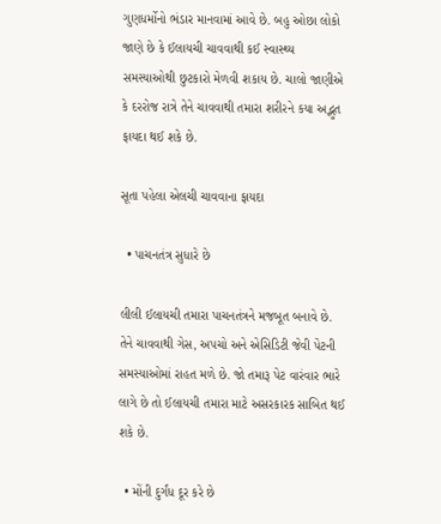ગુણધર્મોનો ભંડાર માનવામાં આવે છે. બહુ ઓછા લોકો જાણે છે કે ઈલાયચી ચાવવાથી કઈ સ્વાસ્થ્ય સમસ્યાઓથી છુટકારો મેળવી શકાય છે. ચાલો જાણીએ કે દરરોજ રાત્રે તેને ચાવવાથી તમારા શરીરને કયા અદ્ભુત ફાયદા થઈ શકે છે.

સૂતા પહેલા એલચી ચાવવાના ફાયદા

  • પાચનતંત્ર સુધારે છે

લીલી ઈલાયચી તમારા પાચનતંત્રને મજબૂત બનાવે છે. તેને ચાવવાથી ગેસ, અપચો અને એસિડિટી જેવી પેટની સમસ્યાઓમાં રાહત મળે છે. જો તમારૂ પેટ વારંવાર ભારે લાગે છે તો ઈલાયચી તમારા માટે અસરકારક સાબિત થઈ શકે છે.

  • મોંની દુર્ગંધ દૂર કરે છે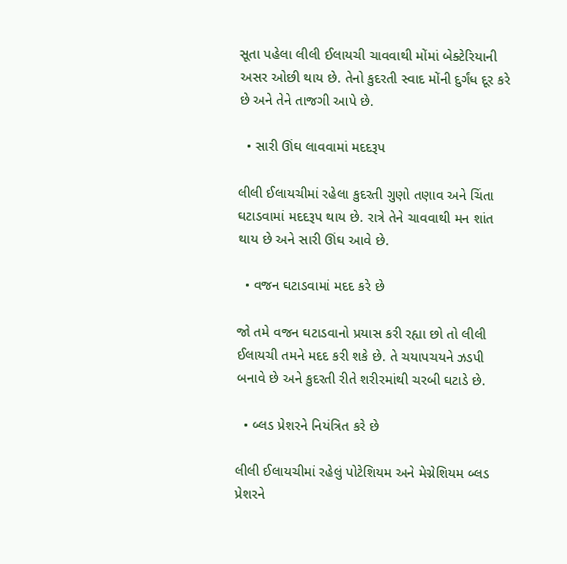સૂતા પહેલા લીલી ઈલાયચી ચાવવાથી મોંમાં બેક્ટેરિયાની અસર ઓછી થાય છે. તેનો કુદરતી સ્વાદ મોંની દુર્ગંધ દૂર કરે છે અને તેને તાજગી આપે છે.

  • સારી ઊંઘ લાવવામાં મદદરૂપ

લીલી ઈલાયચીમાં રહેલા કુદરતી ગુણો તણાવ અને ચિંતા ઘટાડવામાં મદદરૂપ થાય છે. રાત્રે તેને ચાવવાથી મન શાંત થાય છે અને સારી ઊંઘ આવે છે.

  • વજન ઘટાડવામાં મદદ કરે છે

જો તમે વજન ઘટાડવાનો પ્રયાસ કરી રહ્યા છો તો લીલી ઈલાયચી તમને મદદ કરી શકે છે. તે ચયાપચયને ઝડપી બનાવે છે અને કુદરતી રીતે શરીરમાંથી ચરબી ઘટાડે છે.

  • બ્લડ પ્રેશરને નિયંત્રિત કરે છે

લીલી ઈલાયચીમાં રહેલું પોટેશિયમ અને મેગ્નેશિયમ બ્લડ પ્રેશરને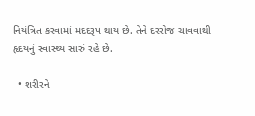નિયંત્રિત કરવામાં મદદરૂપ થાય છે. તેને દરરોજ ચાવવાથી હૃદયનું સ્વાસ્થ્ય સારું રહે છે.

  • શરીરને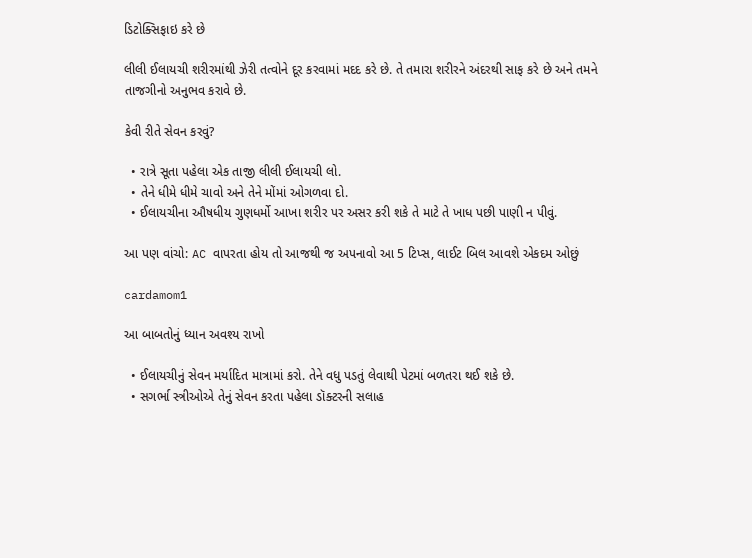ડિટોક્સિફાઇ કરે છે

લીલી ઈલાયચી શરીરમાંથી ઝેરી તત્વોને દૂર કરવામાં મદદ કરે છે. તે તમારા શરીરને અંદરથી સાફ કરે છે અને તમને તાજગીનો અનુભવ કરાવે છે.

કેવી રીતે સેવન કરવું?

  • રાત્રે સૂતા પહેલા એક તાજી લીલી ઈલાયચી લો.
  • તેને ધીમે ધીમે ચાવો અને તેને મોંમાં ઓગળવા દો.
  • ઈલાયચીના ઔષધીય ગુણધર્મો આખા શરીર પર અસર કરી શકે તે માટે તે ખાધ પછી પાણી ન પીવું.

આ પણ વાંચો: AC વાપરતા હોય તો આજથી જ અપનાવો આ 5 ટિપ્સ, લાઈટ બિલ આવશે એકદમ ઓછું

cardamom1

આ બાબતોનું ધ્યાન અવશ્ય રાખો

  • ઈલાયચીનું સેવન મર્યાદિત માત્રામાં કરો. તેને વધુ પડતું લેવાથી પેટમાં બળતરા થઈ શકે છે.
  • સગર્ભા સ્ત્રીઓએ તેનું સેવન કરતા પહેલા ડૉક્ટરની સલાહ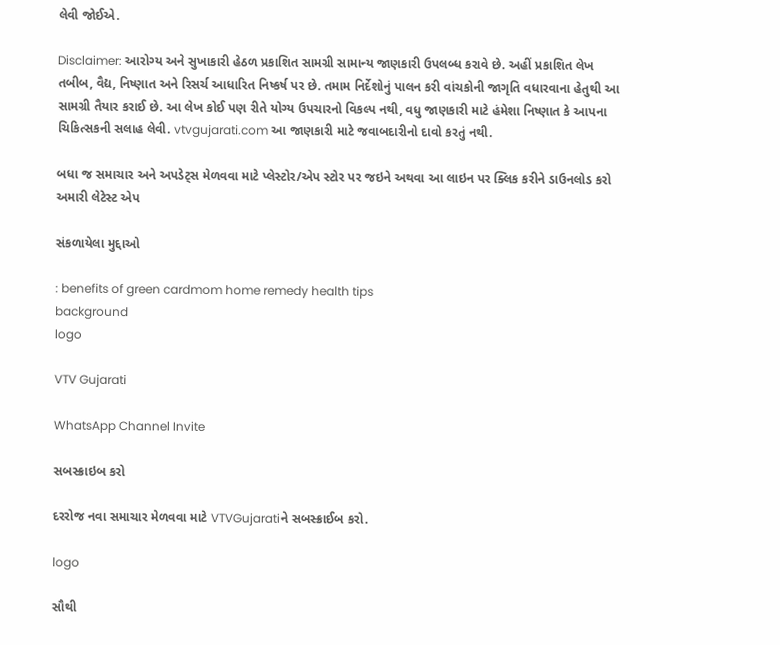લેવી જોઈએ.

Disclaimer: આરોગ્ય અને સુખાકારી હેઠળ પ્રકાશિત સામગ્રી સામાન્ય જાણકારી ઉપલબ્ધ કરાવે છે. અહીં પ્રકાશિત લેખ તબીબ, વૈદ્ય, નિષ્ણાત અને રિસર્ચ આધારિત નિષ્કર્ષ પર છે. તમામ નિર્દેશોનું પાલન કરી વાંચકોની જાગૃતિ વધારવાના હેતુથી આ સામગ્રી તૈયાર કરાઈ છે. આ લેખ કોઈ પણ રીતે યોગ્ય ઉપચારનો વિકલ્પ નથી, વધુ જાણકારી માટે હંમેશા નિષ્ણાત કે આપના ચિકિત્સકની સલાહ લેવી. vtvgujarati.com આ જાણકારી માટે જવાબદારીનો દાવો કરતું નથી.

બધા જ સમાચાર અને અપડેટ્સ મેળવવા માટે પ્લેસ્ટોર/એપ સ્ટોર પર જઇને અથવા આ લાઇન પર ક્લિક કરીને ડાઉનલોડ કરો અમારી લેટેસ્ટ એપ

સંકળાયેલા મુદ્દાઓ

: benefits of green cardmom home remedy health tips
background
logo

VTV Gujarati

WhatsApp Channel Invite

સબસ્ક્રાઇબ કરો

દરરોજ નવા સમાચાર મેળવવા માટે VTVGujaratiને સબસ્ક્રાઈબ કરો.

logo

સૌથી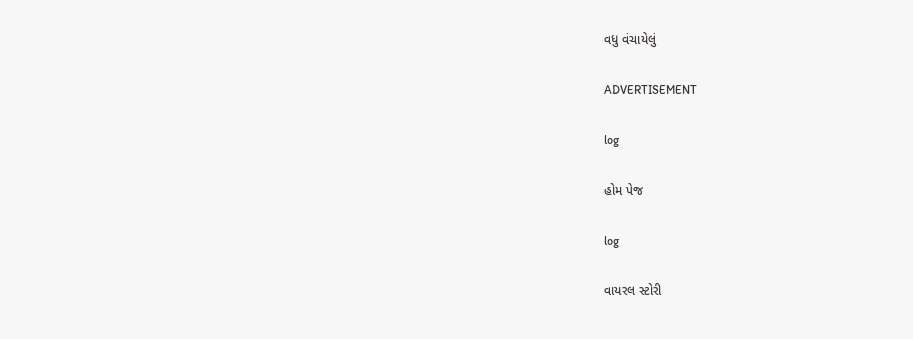વધુ વંચાયેલું

ADVERTISEMENT

log

હોમ પેજ

log

વાયરલ સ્ટોરી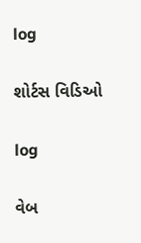log

શોર્ટસ વિડિઓ

log

વેબ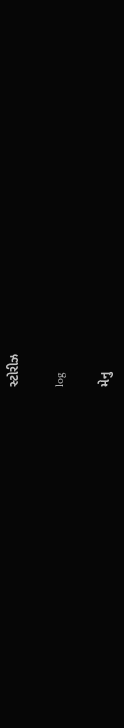સ્ટોરીઝ

log

મેનુ